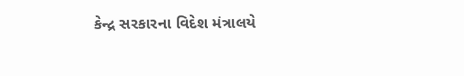કેન્દ્ર સરકારના વિદેશ મંત્રાલયે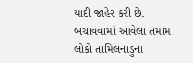યાદી જાહેર કરી છે. બચાવવામાં આવેલા તમામ લોકો તામિલનાડુના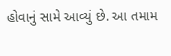હોવાનું સામે આવ્યું છે. આ તમામ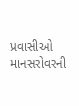પ્રવાસીઓ માનસરોવરની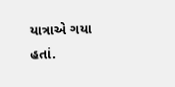યાત્રાએ ગયા હતાં.